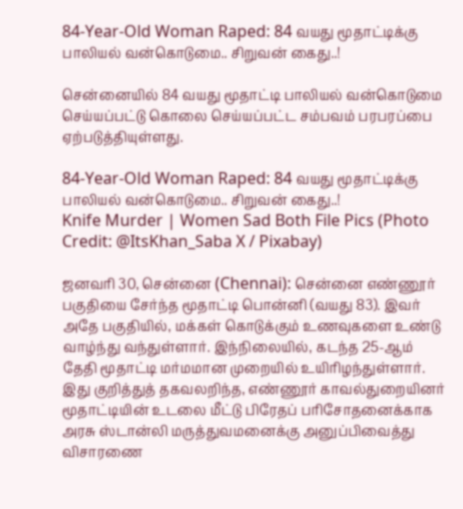84-Year-Old Woman Raped: 84 வயது மூதாட்டிக்கு பாலியல் வன்கொடுமை.. சிறுவன் கைது..!

சென்னையில் 84 வயது மூதாட்டி பாலியல் வன்கொடுமை செய்யப்பட்டு கொலை செய்யப்பட்ட சம்பவம் பரபரப்பை ஏற்படுத்தியுள்ளது.

84-Year-Old Woman Raped: 84 வயது மூதாட்டிக்கு பாலியல் வன்கொடுமை.. சிறுவன் கைது..!
Knife Murder | Women Sad Both File Pics (Photo Credit: @ItsKhan_Saba X / Pixabay)

ஜனவரி 30, சென்னை (Chennai): சென்னை எண்ணூர் பகுதியை சேர்ந்த மூதாட்டி பொன்னி (வயது 83). இவர் அதே பகுதியில், மக்கள் கொடுக்கும் உணவுகளை உண்டு வாழ்ந்து வந்துள்ளார். இந்நிலையில், கடந்த 25-ஆம் தேதி மூதாட்டி மர்மமான முறையில் உயிரிழந்துள்ளார். இது குறித்துத் தகவலறிந்த, எண்ணூர் காவல்துறையினர் மூதாட்டியின் உடலை மீட்டு பிரேதப் பரிசோதனைக்காக அரசு ஸ்டான்லி மருத்துவமனைக்கு அனுப்பிவைத்து விசாரணை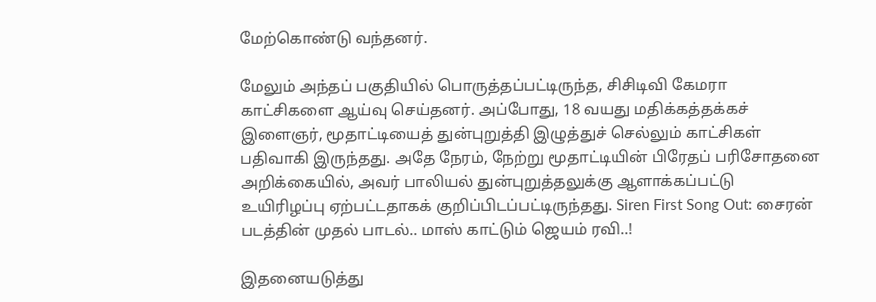மேற்கொண்டு வந்தனர்.

மேலும் அந்தப் பகுதியில் பொருத்தப்பட்டிருந்த, சிசிடிவி கேமரா காட்சிகளை ஆய்வு செய்தனர். அப்போது, 18 வயது மதிக்கத்தக்கச் இளைஞர், மூதாட்டியைத் துன்புறுத்தி இழுத்துச் செல்லும் காட்சிகள் பதிவாகி இருந்தது. அதே நேரம், நேற்று மூதாட்டியின் பிரேதப் பரிசோதனை அறிக்கையில், அவர் பாலியல் துன்புறுத்தலுக்கு ஆளாக்கப்பட்டு உயிரிழப்பு ஏற்பட்டதாகக் குறிப்பிடப்பட்டிருந்தது. Siren First Song Out: சைரன் படத்தின் முதல் பாடல்.. மாஸ் காட்டும் ஜெயம் ரவி..!

இதனையடுத்து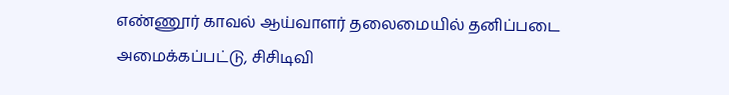எண்ணூர் காவல் ஆய்வாளர் தலைமையில் தனிப்படை அமைக்கப்பட்டு, சிசிடிவி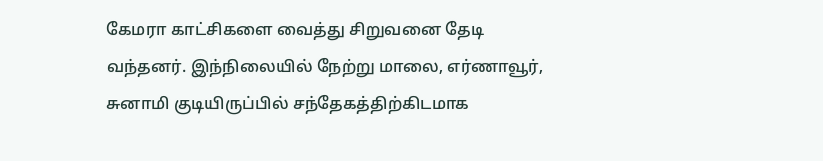கேமரா காட்சிகளை வைத்து சிறுவனை தேடி வந்தனர். இந்நிலையில் நேற்று மாலை, எர்ணாவூர், சுனாமி குடியிருப்பில் சந்தேகத்திற்கிடமாக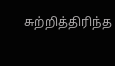சுற்றித்திரிந்த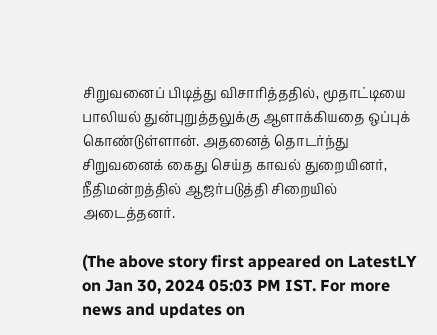சிறுவனைப் பிடித்து விசாரித்ததில், மூதாட்டியை பாலியல் துன்புறுத்தலுக்கு ஆளாக்கியதை ஒப்புக் கொண்டுள்ளான். அதனைத் தொடர்ந்து சிறுவனைக் கைது செய்த காவல் துறையினர், நீதிமன்றத்தில் ஆஜர்படுத்தி சிறையில் அடைத்தனர்.

(The above story first appeared on LatestLY on Jan 30, 2024 05:03 PM IST. For more news and updates on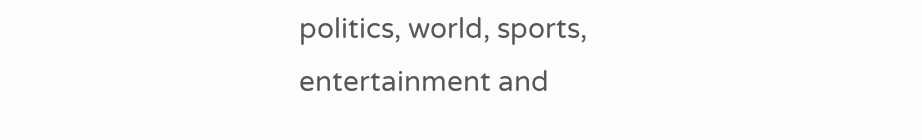politics, world, sports, entertainment and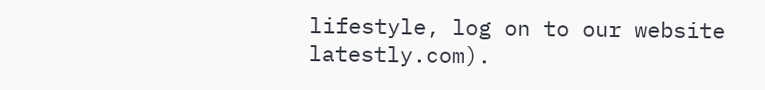lifestyle, log on to our website latestly.com).